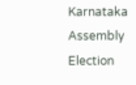Karnataka Assembly Election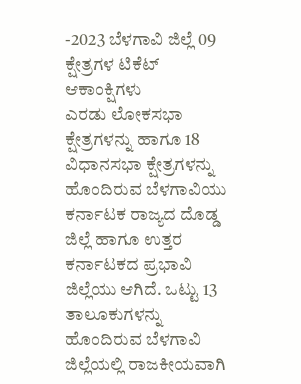-2023 ಬೆಳಗಾವಿ ಜಿಲ್ಲೆ 09 ಕ್ಷೇತ್ರಗಳ ಟಿಕೆಟ್ ಆಕಾಂಕ್ಷಿಗಳು
ಎರಡು ಲೋಕಸಭಾ ಕ್ಷೇತ್ರಗಳನ್ನು ಹಾಗೂ 18 ವಿಧಾನಸಭಾ ಕ್ಷೇತ್ರಗಳನ್ನು ಹೊಂದಿರುವ ಬೆಳಗಾವಿಯು ಕರ್ನಾಟಕ ರಾಜ್ಯದ ದೊಡ್ಡ ಜಿಲ್ಲೆ ಹಾಗೂ ಉತ್ತರ ಕರ್ನಾಟಕದ ಪ್ರಭಾವಿ ಜಿಲ್ಲೆಯು ಆಗಿದೆ. ಒಟ್ಟು 13 ತಾಲೂಕುಗಳನ್ನು ಹೊಂದಿರುವ ಬೆಳಗಾವಿ ಜಿಲ್ಲೆಯಲ್ಲಿ ರಾಜಕೀಯವಾಗಿ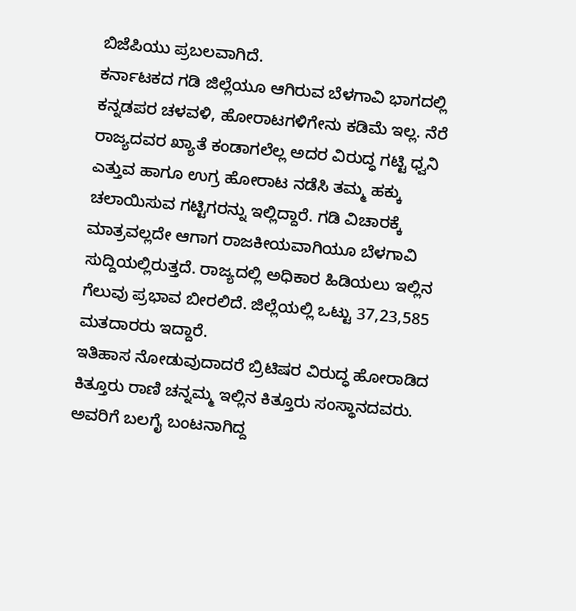ಬಿಜೆಪಿಯು ಪ್ರಬಲವಾಗಿದೆ.
ಕರ್ನಾಟಕದ ಗಡಿ ಜಿಲ್ಲೆಯೂ ಆಗಿರುವ ಬೆಳಗಾವಿ ಭಾಗದಲ್ಲಿ ಕನ್ನಡಪರ ಚಳವಳಿ, ಹೋರಾಟಗಳಿಗೇನು ಕಡಿಮೆ ಇಲ್ಲ. ನೆರೆ ರಾಜ್ಯದವರ ಖ್ಯಾತೆ ಕಂಡಾಗಲೆಲ್ಲ ಅದರ ವಿರುದ್ಧ ಗಟ್ಟಿ ಧ್ವನಿ ಎತ್ತುವ ಹಾಗೂ ಉಗ್ರ ಹೋರಾಟ ನಡೆಸಿ ತಮ್ಮ ಹಕ್ಕು ಚಲಾಯಿಸುವ ಗಟ್ಟಿಗರನ್ನು ಇಲ್ಲಿದ್ದಾರೆ. ಗಡಿ ವಿಚಾರಕ್ಕೆ ಮಾತ್ರವಲ್ಲದೇ ಆಗಾಗ ರಾಜಕೀಯವಾಗಿಯೂ ಬೆಳಗಾವಿ ಸುದ್ದಿಯಲ್ಲಿರುತ್ತದೆ. ರಾಜ್ಯದಲ್ಲಿ ಅಧಿಕಾರ ಹಿಡಿಯಲು ಇಲ್ಲಿನ ಗೆಲುವು ಪ್ರಭಾವ ಬೀರಲಿದೆ. ಜಿಲ್ಲೆಯಲ್ಲಿ ಒಟ್ಟು 37,23,585 ಮತದಾರರು ಇದ್ದಾರೆ.
ಇತಿಹಾಸ ನೋಡುವುದಾದರೆ ಬ್ರಿಟಿಷರ ವಿರುದ್ಧ ಹೋರಾಡಿದ ಕಿತ್ತೂರು ರಾಣಿ ಚನ್ನಮ್ಮ ಇಲ್ಲಿನ ಕಿತ್ತೂರು ಸಂಸ್ಥಾನದವರು. ಅವರಿಗೆ ಬಲಗೈ ಬಂಟನಾಗಿದ್ದ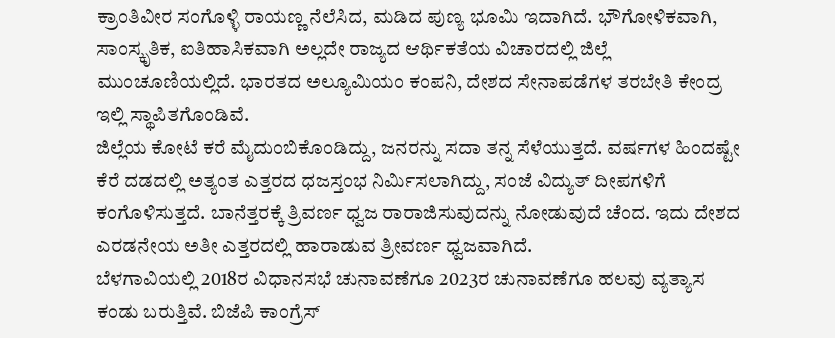ಕ್ರಾಂತಿವೀರ ಸಂಗೊಳ್ಳಿ ರಾಯಣ್ಣ ನೆಲೆಸಿದ, ಮಡಿದ ಪುಣ್ಯ ಭೂಮಿ ಇದಾಗಿದೆ. ಭೌಗೋಳಿಕವಾಗಿ, ಸಾಂಸ್ಕೃತಿಕ, ಐತಿಹಾಸಿಕವಾಗಿ ಅಲ್ಲದೇ ರಾಜ್ಯದ ಆರ್ಥಿಕತೆಯ ವಿಚಾರದಲ್ಲಿ ಜಿಲ್ಲೆ ಮುಂಚೂಣಿಯಲ್ಲಿದೆ. ಭಾರತದ ಅಲ್ಯೂಮಿಯಂ ಕಂಪನಿ, ದೇಶದ ಸೇನಾಪಡೆಗಳ ತರಬೇತಿ ಕೇಂದ್ರ ಇಲ್ಲಿ ಸ್ಥಾಪಿತಗೊಂಡಿವೆ.
ಜಿಲ್ಲೆಯ ಕೋಟೆ ಕರೆ ಮೈದುಂಬಿಕೊಂಡಿದ್ದು, ಜನರನ್ನು ಸದಾ ತನ್ನ ಸೆಳೆಯುತ್ತದೆ. ವರ್ಷಗಳ ಹಿಂದಷ್ಟೇ ಕೆರೆ ದಡದಲ್ಲಿ ಅತ್ಯಂತ ಎತ್ತರದ ಧಜಸ್ತಂಭ ನಿರ್ಮಿಸಲಾಗಿದ್ದು, ಸಂಜೆ ವಿದ್ಯುತ್ ದೀಪಗಳಿಗೆ ಕಂಗೊಳಿಸುತ್ತದೆ. ಬಾನೆತ್ತರಕ್ಕೆ ತ್ರಿವರ್ಣ ಧ್ವಜ ರಾರಾಜಿಸುವುದನ್ನು ನೋಡುವುದೆ ಚೆಂದ. ಇದು ದೇಶದ ಎರಡನೇಯ ಅತೀ ಎತ್ತರದಲ್ಲಿ ಹಾರಾಡುವ ತ್ರೀವರ್ಣ ಧ್ವಜವಾಗಿದೆ.
ಬೆಳಗಾವಿಯಲ್ಲಿ 2018ರ ವಿಧಾನಸಭೆ ಚುನಾವಣೆಗೂ 2023ರ ಚುನಾವಣೆಗೂ ಹಲವು ವ್ಯತ್ಯಾಸ ಕಂಡು ಬರುತ್ತಿವೆ. ಬಿಜೆಪಿ ಕಾಂಗ್ರೆಸ್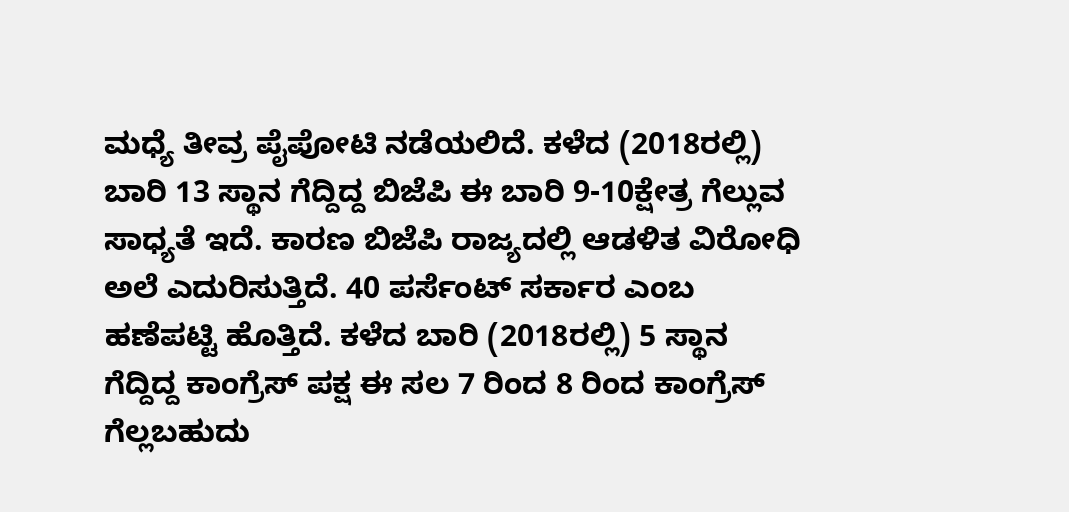ಮಧ್ಯೆ ತೀವ್ರ ಪೈಪೋಟಿ ನಡೆಯಲಿದೆ. ಕಳೆದ (2018ರಲ್ಲಿ) ಬಾರಿ 13 ಸ್ಥಾನ ಗೆದ್ದಿದ್ದ ಬಿಜೆಪಿ ಈ ಬಾರಿ 9-10ಕ್ಷೇತ್ರ ಗೆಲ್ಲುವ ಸಾಧ್ಯತೆ ಇದೆ. ಕಾರಣ ಬಿಜೆಪಿ ರಾಜ್ಯದಲ್ಲಿ ಆಡಳಿತ ವಿರೋಧಿ ಅಲೆ ಎದುರಿಸುತ್ತಿದೆ. 40 ಪರ್ಸೆಂಟ್ ಸರ್ಕಾರ ಎಂಬ ಹಣೆಪಟ್ಟಿ ಹೊತ್ತಿದೆ. ಕಳೆದ ಬಾರಿ (2018ರಲ್ಲಿ) 5 ಸ್ಥಾನ ಗೆದ್ದಿದ್ದ ಕಾಂಗ್ರೆಸ್ ಪಕ್ಷ ಈ ಸಲ 7 ರಿಂದ 8 ರಿಂದ ಕಾಂಗ್ರೆಸ್ ಗೆಲ್ಲಬಹುದು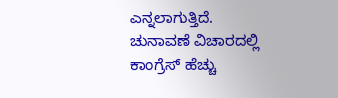ಎನ್ನಲಾಗುತ್ತಿದೆ. ಚುನಾವಣೆ ವಿಚಾರದಲ್ಲಿ ಕಾಂಗ್ರೆಸ್ ಹೆಚ್ಚು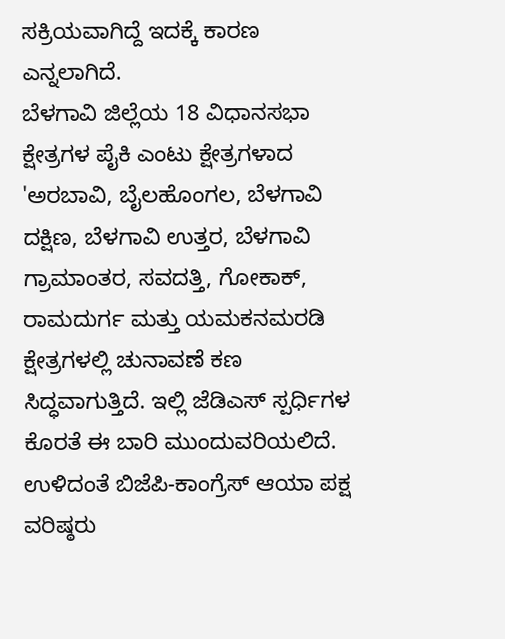ಸಕ್ರಿಯವಾಗಿದ್ದೆ ಇದಕ್ಕೆ ಕಾರಣ ಎನ್ನಲಾಗಿದೆ.
ಬೆಳಗಾವಿ ಜಿಲ್ಲೆಯ 18 ವಿಧಾನಸಭಾ ಕ್ಷೇತ್ರಗಳ ಪೈಕಿ ಎಂಟು ಕ್ಷೇತ್ರಗಳಾದ 'ಅರಬಾವಿ, ಬೈಲಹೊಂಗಲ, ಬೆಳಗಾವಿ ದಕ್ಷಿಣ, ಬೆಳಗಾವಿ ಉತ್ತರ, ಬೆಳಗಾವಿ ಗ್ರಾಮಾಂತರ, ಸವದತ್ತಿ, ಗೋಕಾಕ್, ರಾಮದುರ್ಗ ಮತ್ತು ಯಮಕನಮರಡಿ ಕ್ಷೇತ್ರಗಳಲ್ಲಿ ಚುನಾವಣೆ ಕಣ ಸಿದ್ಧವಾಗುತ್ತಿದೆ. ಇಲ್ಲಿ ಜೆಡಿಎಸ್ ಸ್ಪರ್ಧಿಗಳ ಕೊರತೆ ಈ ಬಾರಿ ಮುಂದುವರಿಯಲಿದೆ. ಉಳಿದಂತೆ ಬಿಜೆಪಿ-ಕಾಂಗ್ರೆಸ್ ಆಯಾ ಪಕ್ಷ ವರಿಷ್ಠರು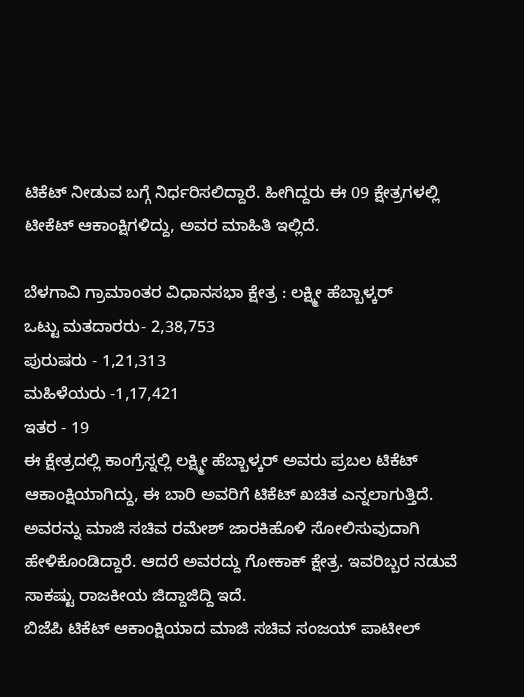ಟಿಕೆಟ್ ನೀಡುವ ಬಗ್ಗೆ ನಿರ್ಧರಿಸಲಿದ್ದಾರೆ. ಹೀಗಿದ್ದರು ಈ 09 ಕ್ಷೇತ್ರಗಳಲ್ಲಿ ಟೀಕೆಟ್ ಆಕಾಂಕ್ಷಿಗಳಿದ್ದು, ಅವರ ಮಾಹಿತಿ ಇಲ್ಲಿದೆ.

ಬೆಳಗಾವಿ ಗ್ರಾಮಾಂತರ ವಿಧಾನಸಭಾ ಕ್ಷೇತ್ರ : ಲಕ್ಷ್ಮೀ ಹೆಬ್ಬಾಳ್ಕರ್
ಒಟ್ಟು ಮತದಾರರು- 2,38,753
ಪುರುಷರು - 1,21,313
ಮಹಿಳೆಯರು -1,17,421
ಇತರ - 19
ಈ ಕ್ಷೇತ್ರದಲ್ಲಿ ಕಾಂಗ್ರೆಸ್ನಲ್ಲಿ ಲಕ್ಷ್ಮೀ ಹೆಬ್ಬಾಳ್ಕರ್ ಅವರು ಪ್ರಬಲ ಟಿಕೆಟ್ ಆಕಾಂಕ್ಷಿಯಾಗಿದ್ದು, ಈ ಬಾರಿ ಅವರಿಗೆ ಟಿಕೆಟ್ ಖಚಿತ ಎನ್ನಲಾಗುತ್ತಿದೆ. ಅವರನ್ನು ಮಾಜಿ ಸಚಿವ ರಮೇಶ್ ಜಾರಕಿಹೊಳಿ ಸೋಲಿಸುವುದಾಗಿ ಹೇಳಿಕೊಂಡಿದ್ದಾರೆ. ಆದರೆ ಅವರದ್ದು ಗೋಕಾಕ್ ಕ್ಷೇತ್ರ. ಇವರಿಬ್ಬರ ನಡುವೆ ಸಾಕಷ್ಟು ರಾಜಕೀಯ ಜಿದ್ದಾಜಿದ್ದಿ ಇದೆ.
ಬಿಜೆಪಿ ಟಿಕೆಟ್ ಆಕಾಂಕ್ಷಿಯಾದ ಮಾಜಿ ಸಚಿವ ಸಂಜಯ್ ಪಾಟೀಲ್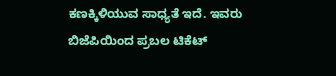ಕಣಕ್ಕಿಳಿಯುವ ಸಾಧ್ಯತೆ ಇದೆ. ಇವರು ಬಿಜೆಪಿಯಿಂದ ಪ್ರಬಲ ಟಿಕೆಟ್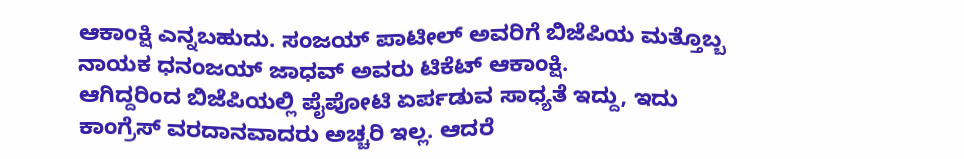ಆಕಾಂಕ್ಷಿ ಎನ್ನಬಹುದು. ಸಂಜಯ್ ಪಾಟೀಲ್ ಅವರಿಗೆ ಬಿಜೆಪಿಯ ಮತ್ತೊಬ್ಬ ನಾಯಕ ಧನಂಜಯ್ ಜಾಧವ್ ಅವರು ಟಿಕೆಟ್ ಆಕಾಂಕ್ಷಿ.
ಆಗಿದ್ದರಿಂದ ಬಿಜೆಪಿಯಲ್ಲಿ ಪೈಪೋಟಿ ಏರ್ಪಡುವ ಸಾಧ್ಯತೆ ಇದ್ದು, ಇದು ಕಾಂಗ್ರೆಸ್ ವರದಾನವಾದರು ಅಚ್ಚರಿ ಇಲ್ಲ. ಆದರೆ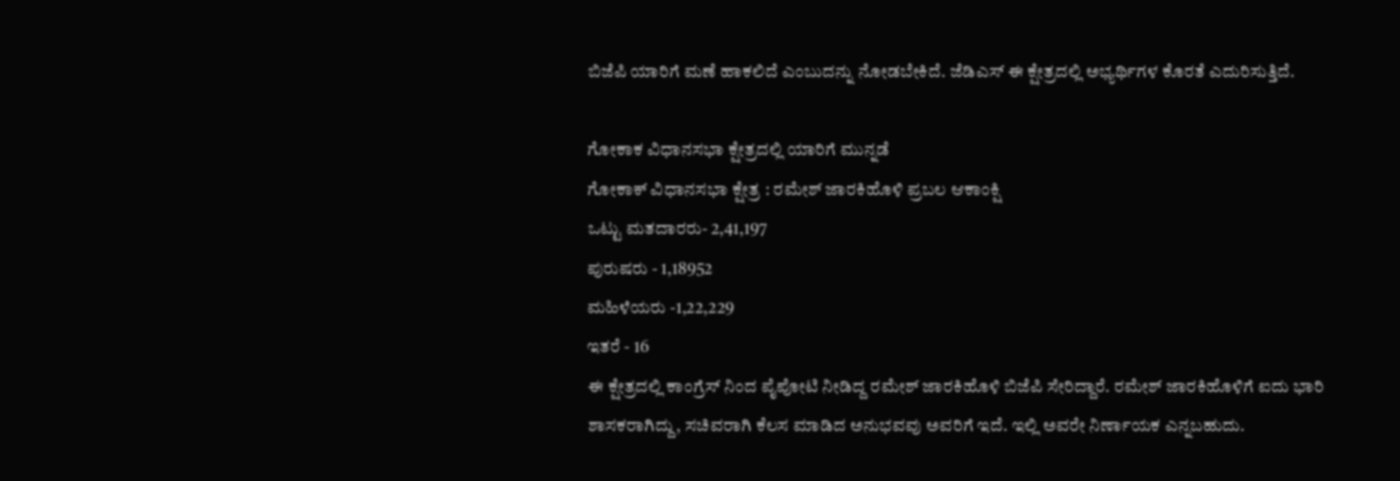ಬಿಜೆಪಿ ಯಾರಿಗೆ ಮಣೆ ಹಾಕಲಿದೆ ಎಂಬುದನ್ನು ನೋಡಬೇಕಿದೆ. ಜೆಡಿಎಸ್ ಈ ಕ್ಷೇತ್ರದಲ್ಲಿ ಅಭ್ಯರ್ಥಿಗಳ ಕೊರತೆ ಎದುರಿಸುತ್ತಿದೆ.

ಗೋಕಾಕ ವಿಧಾನಸಭಾ ಕ್ಷೇತ್ರದಲ್ಲಿ ಯಾರಿಗೆ ಮುನ್ನಡೆ
ಗೋಕಾಕ್ ವಿಧಾನಸಭಾ ಕ್ಷೇತ್ರ : ರಮೇಶ್ ಜಾರಕಿಹೊಳಿ ಪ್ರಬಲ ಆಕಾಂಕ್ಷಿ
ಒಟ್ಟು ಮತದಾರರು- 2,41,197
ಪುರುಷರು - 1,18952
ಮಹಿಳೆಯರು -1,22,229
ಇತರೆ - 16
ಈ ಕ್ಷೇತ್ರದಲ್ಲಿ ಕಾಂಗ್ರೆಸ್ ನಿಂದ ಪೈಪೋಟಿ ನೀಡಿದ್ದ ರಮೇಶ್ ಜಾರಕಿಹೊಳಿ ಬಿಜೆಪಿ ಸೇರಿದ್ದಾರೆ. ರಮೇಶ್ ಜಾರಕಿಹೊಳಿಗೆ ಐದು ಭಾರಿ ಶಾಸಕರಾಗಿದ್ದು, ಸಚಿವರಾಗಿ ಕೆಲಸ ಮಾಡಿದ ಅನುಭವವು ಅವರಿಗೆ ಇದೆ. ಇಲ್ಲಿ ಅವರೇ ನಿರ್ಣಾಯಕ ಎನ್ನಬಹುದು.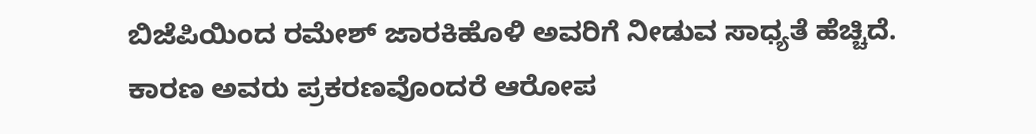ಬಿಜೆಪಿಯಿಂದ ರಮೇಶ್ ಜಾರಕಿಹೊಳಿ ಅವರಿಗೆ ನೀಡುವ ಸಾಧ್ಯತೆ ಹೆಚ್ಚಿದೆ.
ಕಾರಣ ಅವರು ಪ್ರಕರಣವೊಂದರೆ ಆರೋಪ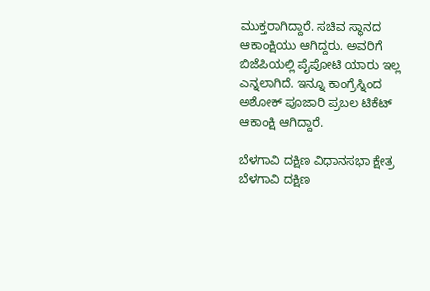ಮುಕ್ತರಾಗಿದ್ದಾರೆ. ಸಚಿವ ಸ್ಥಾನದ ಆಕಾಂಕ್ಷಿಯು ಆಗಿದ್ದರು. ಅವರಿಗೆ ಬಿಜೆಪಿಯಲ್ಲಿ ಪೈಪೋಟಿ ಯಾರು ಇಲ್ಲ ಎನ್ನಲಾಗಿದೆ. ಇನ್ನೂ ಕಾಂಗ್ರೆಸ್ನಿಂದ ಅಶೋಕ್ ಪೂಜಾರಿ ಪ್ರಬಲ ಟಿಕೆಟ್ ಆಕಾಂಕ್ಷಿ ಆಗಿದ್ದಾರೆ.

ಬೆಳಗಾವಿ ದಕ್ಷಿಣ ವಿಧಾನಸಭಾ ಕ್ಷೇತ್ರ
ಬೆಳಗಾವಿ ದಕ್ಷಿಣ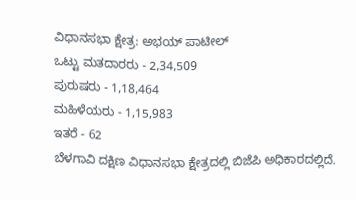ವಿಧಾನಸಭಾ ಕ್ಷೇತ್ರ: ಅಭಯ್ ಪಾಟೀಲ್
ಒಟ್ಟು ಮತದಾರರು - 2,34,509
ಪುರುಷರು - 1,18,464
ಮಹಿಳೆಯರು - 1,15,983
ಇತರೆ - 62
ಬೆಳಗಾವಿ ದಕ್ಷಿಣ ವಿಧಾನಸಭಾ ಕ್ಷೇತ್ರದಲ್ಲಿ ಬಿಜೆಪಿ ಅಧಿಕಾರದಲ್ಲಿದೆ.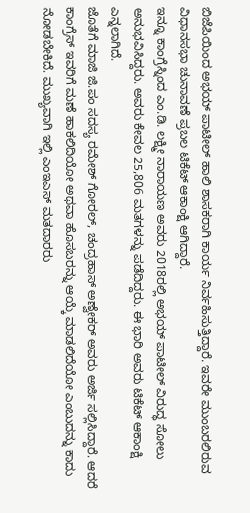ಬಿಜೆಪಿಯಿಂದ ಅಭಯ್ ಪಾಟೀಲ್ ಹಾಲಿ ಶಾಸಕರಾಗಿ ಕಾರ್ಯ ನಿರ್ವಹಿಸುತ್ತಿದ್ದಾರೆ. ಇವರೇ ಮುಂಬರಲಿರುವ ವಿಧಾನಸಭಾ ಚುನಾವಣೆ ಪ್ರಬಲ ಟಿಕೆಟ್ ಆಕಾಂಕ್ಷಿ ಆಗಿದ್ದಾರೆ.
ಇನ್ನೂ ಕಾಂಗ್ರೆಸ್ನಿಂದ ಎಂ.ಡಿ. ಲಕ್ಷ್ಮೀ ನಾರಾಯಣ ಅವರು 2018ರಲ್ಲಿ ಅಭಯ್ ಪಾಟೀಲ್ ವಿರುದ್ಧ ಸೋಲು ಅನುಭವಿಸಿದ್ದರು. ಅವರು ಕೇವಲ 25,806 ಮತಗಳನ್ನು ಪಡೆದಿದ್ದರು. ಈ ಭಾರಿ ಅವರು ಟಿಕೆಟ್ ಆಕಾಂಕ್ಷಿ ಎನ್ನಲಾಗಿದೆ.
ಜೊತೆಗೆ ಮಾಜಿ ಜಿ.ಪಂ ಸದಸ್ಯ ರಮೇಶ್ ಗೋರಲ್, ಚಂದ್ರಹಾಸ್ ಅಣ್ವೇಕರ್ ಅವರು ಅರ್ಜಿ ಸಲ್ಲಿಸಿದ್ದಾರೆ. ಆದರೆ ಕಾಂಗ್ರೆಸ್ ಇವರಿಗೆ ಮಣೆ ಹಾಕಲಿದಿಯೋ ಅಥವಾ ಹೊಸಬರನ್ನು ಆಯ್ಕೆ ಮಾಡಲಿದೆಯೋ ಎಂಬುದನ್ನು ಕಾದು ನೋಡಬೇಕಿದೆ. ಮುಖ್ಯವಾಗಿ ಇಲ್ಲಿ ಎಂಇಎಸ್ ಮತದಾರರು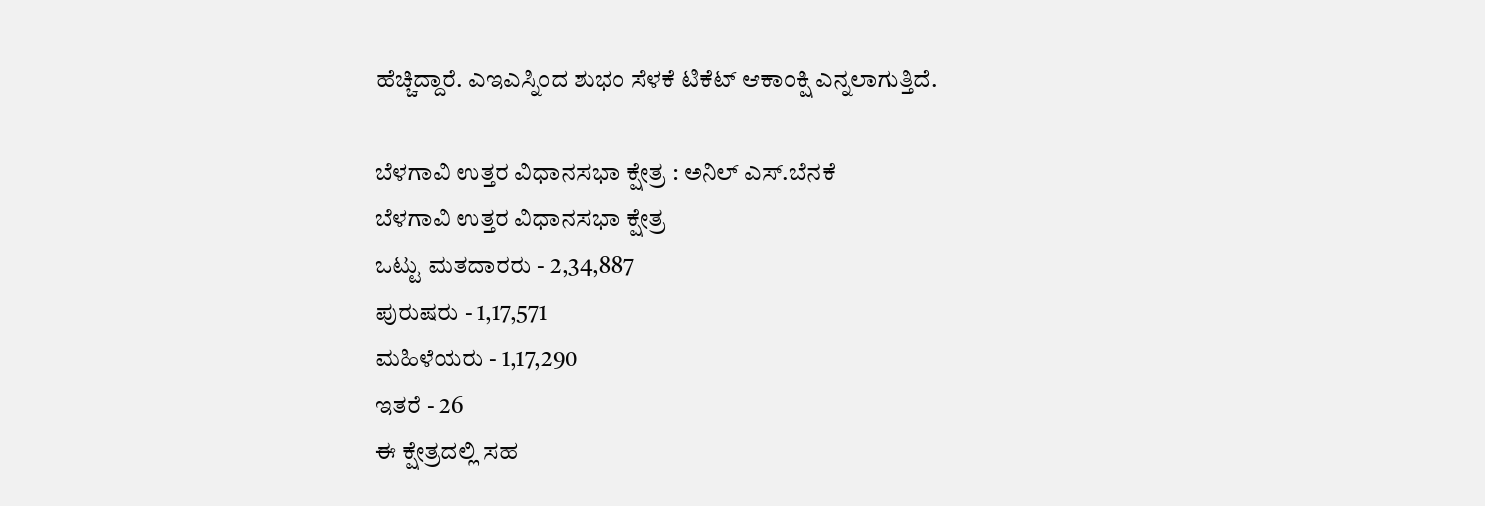ಹೆಚ್ಚಿದ್ದಾರೆ. ಎಇಎಸ್ನಿಂದ ಶುಭಂ ಸೆಳಕೆ ಟಿಕೆಟ್ ಆಕಾಂಕ್ಷಿ ಎನ್ನಲಾಗುತ್ತಿದೆ.

ಬೆಳಗಾವಿ ಉತ್ತರ ವಿಧಾನಸಭಾ ಕ್ಷೇತ್ರ : ಅನಿಲ್ ಎಸ್.ಬೆನಕೆ
ಬೆಳಗಾವಿ ಉತ್ತರ ವಿಧಾನಸಭಾ ಕ್ಷೇತ್ರ
ಒಟ್ಟು ಮತದಾರರು - 2,34,887
ಪುರುಷರು - 1,17,571
ಮಹಿಳೆಯರು - 1,17,290
ಇತರೆ - 26
ಈ ಕ್ಷೇತ್ರದಲ್ಲಿ ಸಹ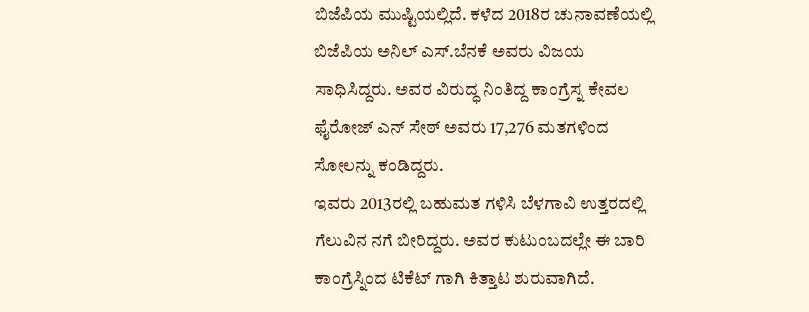ಬಿಜೆಪಿಯ ಮುಷ್ಟಿಯಲ್ಲಿದೆ. ಕಳೆದ 2018ರ ಚುನಾವಣೆಯಲ್ಲಿ ಬಿಜೆಪಿಯ ಅನಿಲ್ ಎಸ್.ಬೆನಕೆ ಅವರು ವಿಜಯ ಸಾಧಿಸಿದ್ದರು. ಅವರ ವಿರುದ್ಧ ನಿಂತಿದ್ದ ಕಾಂಗ್ರೆಸ್ನ ಕೇವಲ ಫೈರೋಜ್ ಎನ್ ಸೇಠ್ ಅವರು 17,276 ಮತಗಳಿಂದ ಸೋಲನ್ನು ಕಂಡಿದ್ದರು.
ಇವರು 2013ರಲ್ಲಿ ಬಹುಮತ ಗಳಿಸಿ ಬೆಳಗಾವಿ ಉತ್ತರದಲ್ಲಿ ಗೆಲುವಿನ ನಗೆ ಬೀರಿದ್ದರು. ಅವರ ಕುಟುಂಬದಲ್ಲೇ ಈ ಬಾರಿ ಕಾಂಗ್ರೆಸ್ನಿಂದ ಟಿಕೆಟ್ ಗಾಗಿ ಕಿತ್ತಾಟ ಶುರುವಾಗಿದೆ.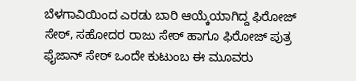ಬೆಳಗಾವಿಯಿಂದ ಎರಡು ಬಾರಿ ಆಯ್ಕೆಯಾಗಿದ್ದ ಫಿರೋಜ್ ಸೇಠ್, ಸಹೋದರ ರಾಜು ಸೇಠ್ ಹಾಗೂ ಫಿರೋಜ್ ಪುತ್ರ ಫೈಜಾನ್ ಸೇಠ್ ಒಂದೇ ಕುಟುಂಬ ಈ ಮೂವರು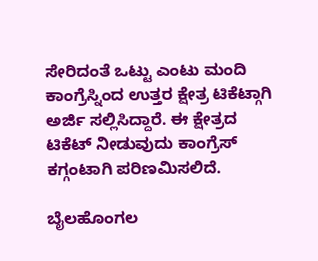ಸೇರಿದಂತೆ ಒಟ್ಟು ಎಂಟು ಮಂದಿ ಕಾಂಗ್ರೆಸ್ನಿಂದ ಉತ್ತರ ಕ್ಷೇತ್ರ ಟಿಕೆಟ್ಗಾಗಿ ಅರ್ಜಿ ಸಲ್ಲಿಸಿದ್ದಾರೆ. ಈ ಕ್ಷೇತ್ರದ ಟಿಕೆಟ್ ನೀಡುವುದು ಕಾಂಗ್ರೆಸ್ ಕಗ್ಗಂಟಾಗಿ ಪರಿಣಮಿಸಲಿದೆ.

ಬೈಲಹೊಂಗಲ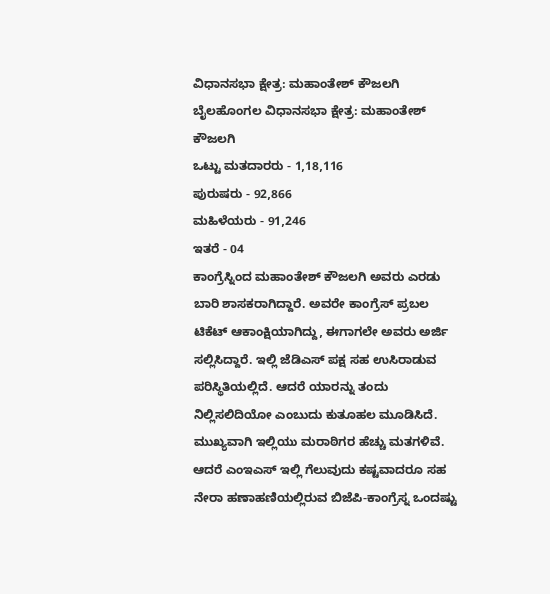ವಿಧಾನಸಭಾ ಕ್ಷೇತ್ರ: ಮಹಾಂತೇಶ್ ಕೌಜಲಗಿ
ಬೈಲಹೊಂಗಲ ವಿಧಾನಸಭಾ ಕ್ಷೇತ್ರ: ಮಹಾಂತೇಶ್ ಕೌಜಲಗಿ
ಒಟ್ಟು ಮತದಾರರು - 1,18,116
ಪುರುಷರು - 92,866
ಮಹಿಳೆಯರು - 91,246
ಇತರೆ - 04
ಕಾಂಗ್ರೆಸ್ನಿಂದ ಮಹಾಂತೇಶ್ ಕೌಜಲಗಿ ಅವರು ಎರಡು ಬಾರಿ ಶಾಸಕರಾಗಿದ್ದಾರೆ. ಅವರೇ ಕಾಂಗ್ರೆಸ್ ಪ್ರಬಲ ಟಿಕೆಟ್ ಆಕಾಂಕ್ಷಿಯಾಗಿದ್ದು, ಈಗಾಗಲೇ ಅವರು ಅರ್ಜಿ ಸಲ್ಲಿಸಿದ್ದಾರೆ. ಇಲ್ಲಿ ಜೆಡಿಎಸ್ ಪಕ್ಷ ಸಹ ಉಸಿರಾಡುವ ಪರಿಸ್ಥಿತಿಯಲ್ಲಿದೆ. ಆದರೆ ಯಾರನ್ನು ತಂದು ನಿಲ್ಲಿಸಲಿದಿಯೋ ಎಂಬುದು ಕುತೂಹಲ ಮೂಡಿಸಿದೆ.
ಮುಖ್ಯವಾಗಿ ಇಲ್ಲಿಯು ಮರಾಠಿಗರ ಹೆಚ್ಚು ಮತಗಳಿವೆ. ಆದರೆ ಎಂಇಎಸ್ ಇಲ್ಲಿ ಗೆಲುವುದು ಕಷ್ಟವಾದರೂ ಸಹ ನೇರಾ ಹಣಾಹಣಿಯಲ್ಲಿರುವ ಬಿಜೆಪಿ-ಕಾಂಗ್ರೆಸ್ನ ಒಂದಷ್ಟು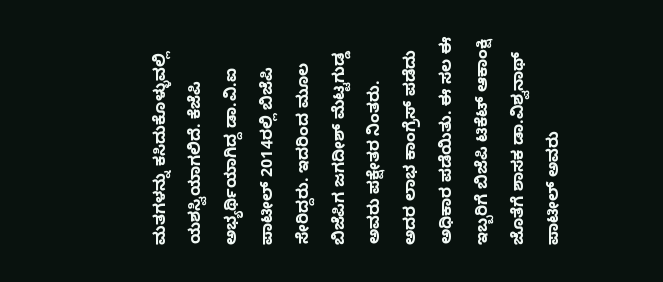ಮತಗಳನ್ನು ಕಸಿದುಕೊಳ್ಳುವಲ್ಲಿ ಯಶಸ್ವಿಯಾಗಲಿದೆ. ಕೆಜೆಪಿ ಅಭ್ಯರ್ಥಿಯಾಗಿದ್ದ ಡಾ.ವಿ.ಐ ಪಾಟೀಲ್ 2014ರಲ್ಲಿ ಬಿಜೆಪಿ ಸೇರಿದ್ದರು. ಇದರಿಂದ ಮೂಲ ಬಿಜೆಪಿಗ ಜಗದೀಶ್ ಮೆಟ್ಟಗುಡ್ಡ ಅವರು ಪಕ್ಷೇತರ ನಿಂತರು.
ಅದರ ಲಾಭ ಕಾಂಗ್ರೆಸ್ ಪಡೆದು ಅಧಿಕಾರ ಪಡೆಯಿತು. ಈ ಸಲ ಈ ಇಬ್ಬರಿಗೆ ಬಿಜೆಪಿ ಟಿಕೆಟ್ ಆಕಾಂಕ್ಷಿ ಜೊತೆಗೆ ಶಾಸಕ ಡಾ.ವಿಶ್ವನಾಥ್ ಪಾಟೀಲ್ ಅವರು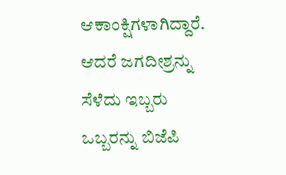ಆಕಾಂಕ್ಷಿಗಳಾಗಿದ್ದಾರೆ. ಆದರೆ ಜಗದೀಶ್ರನ್ನು ಸೆಳೆದು ಇಬ್ಬರು ಒಬ್ಬರನ್ನು ಬಿಜೆಪಿ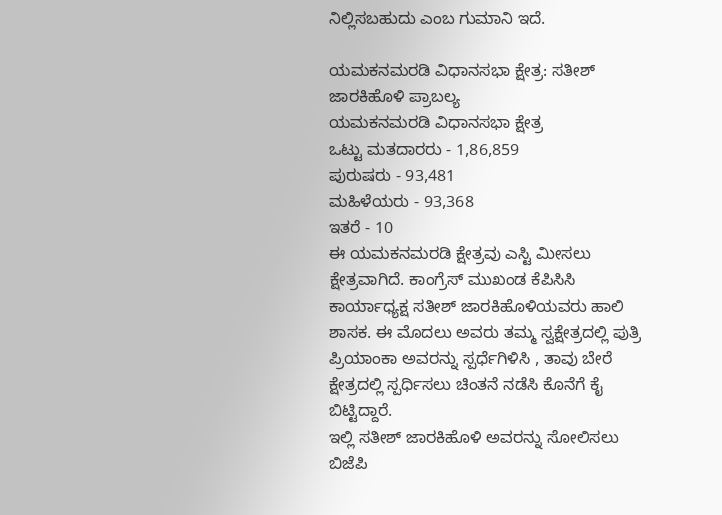ನಿಲ್ಲಿಸಬಹುದು ಎಂಬ ಗುಮಾನಿ ಇದೆ.

ಯಮಕನಮರಡಿ ವಿಧಾನಸಭಾ ಕ್ಷೇತ್ರ: ಸತೀಶ್ ಜಾರಕಿಹೊಳಿ ಪ್ರಾಬಲ್ಯ
ಯಮಕನಮರಡಿ ವಿಧಾನಸಭಾ ಕ್ಷೇತ್ರ
ಒಟ್ಟು ಮತದಾರರು - 1,86,859
ಪುರುಷರು - 93,481
ಮಹಿಳೆಯರು - 93,368
ಇತರೆ - 10
ಈ ಯಮಕನಮರಡಿ ಕ್ಷೇತ್ರವು ಎಸ್ಟಿ ಮೀಸಲು ಕ್ಷೇತ್ರವಾಗಿದೆ. ಕಾಂಗ್ರೆಸ್ ಮುಖಂಡ ಕೆಪಿಸಿಸಿ ಕಾರ್ಯಾಧ್ಯಕ್ಷ ಸತೀಶ್ ಜಾರಕಿಹೊಳಿಯವರು ಹಾಲಿ ಶಾಸಕ. ಈ ಮೊದಲು ಅವರು ತಮ್ಮ ಸ್ವಕ್ಷೇತ್ರದಲ್ಲಿ ಪುತ್ರಿ ಪ್ರಿಯಾಂಕಾ ಅವರನ್ನು ಸ್ಪರ್ಧೆಗಿಳಿಸಿ , ತಾವು ಬೇರೆ ಕ್ಷೇತ್ರದಲ್ಲಿ ಸ್ಪರ್ಧಿಸಲು ಚಿಂತನೆ ನಡೆಸಿ ಕೊನೆಗೆ ಕೈ ಬಿಟ್ಟಿದ್ದಾರೆ.
ಇಲ್ಲಿ ಸತೀಶ್ ಜಾರಕಿಹೊಳಿ ಅವರನ್ನು ಸೋಲಿಸಲು ಬಿಜೆಪಿ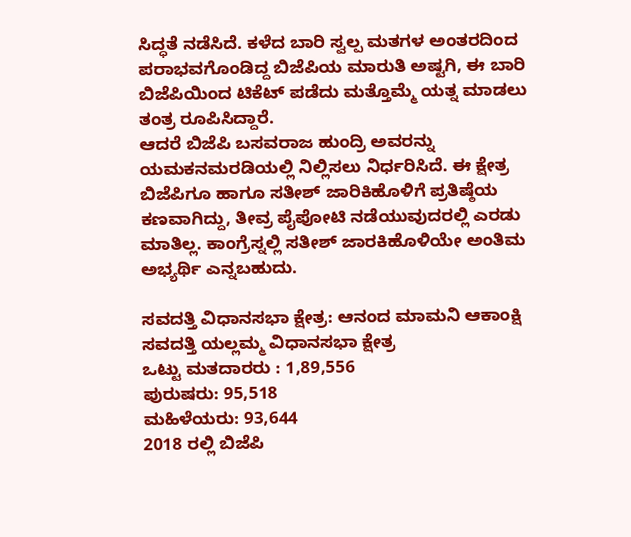ಸಿದ್ಧತೆ ನಡೆಸಿದೆ. ಕಳೆದ ಬಾರಿ ಸ್ವಲ್ಪ ಮತಗಳ ಅಂತರದಿಂದ ಪರಾಭವಗೊಂಡಿದ್ದ ಬಿಜೆಪಿಯ ಮಾರುತಿ ಅಷ್ಟಗಿ, ಈ ಬಾರಿ ಬಿಜೆಪಿಯಿಂದ ಟಿಕೆಟ್ ಪಡೆದು ಮತ್ತೊಮ್ಮೆ ಯತ್ನ ಮಾಡಲು ತಂತ್ರ ರೂಪಿಸಿದ್ದಾರೆ.
ಆದರೆ ಬಿಜೆಪಿ ಬಸವರಾಜ ಹುಂದ್ರಿ ಅವರನ್ನು ಯಮಕನಮರಡಿಯಲ್ಲಿ ನಿಲ್ಲಿಸಲು ನಿರ್ಧರಿಸಿದೆ. ಈ ಕ್ಷೇತ್ರ ಬಿಜೆಪಿಗೂ ಹಾಗೂ ಸತೀಶ್ ಜಾರಿಕಿಹೊಳಿಗೆ ಪ್ರತಿಷ್ಠೆಯ ಕಣವಾಗಿದ್ದು, ತೀವ್ರ ಪೈಪೋಟಿ ನಡೆಯುವುದರಲ್ಲಿ ಎರಡು ಮಾತಿಲ್ಲ. ಕಾಂಗ್ರೆಸ್ನಲ್ಲಿ ಸತೀಶ್ ಜಾರಕಿಹೊಳಿಯೇ ಅಂತಿಮ ಅಭ್ಯರ್ಥಿ ಎನ್ನಬಹುದು.

ಸವದತ್ತಿ ವಿಧಾನಸಭಾ ಕ್ಷೇತ್ರ: ಆನಂದ ಮಾಮನಿ ಆಕಾಂಕ್ಷಿ
ಸವದತ್ತಿ ಯಲ್ಲಮ್ಮ ವಿಧಾನಸಭಾ ಕ್ಷೇತ್ರ
ಒಟ್ಟು ಮತದಾರರು : 1,89,556
ಪುರುಷರು: 95,518
ಮಹಿಳೆಯರು: 93,644
2018 ರಲ್ಲಿ ಬಿಜೆಪಿ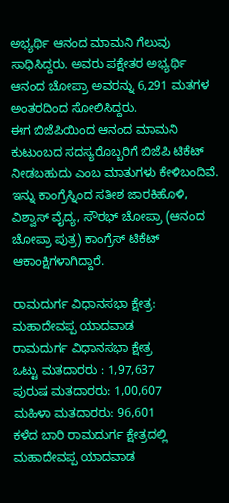ಅಭ್ಯರ್ಥಿ ಆನಂದ ಮಾಮನಿ ಗೆಲುವು ಸಾಧಿಸಿದ್ದರು. ಅವರು ಪಕ್ಷೇತರ ಅಭ್ಯರ್ಥಿ ಆನಂದ ಚೋಪ್ರಾ ಅವರನ್ನು 6,291 ಮತಗಳ ಅಂತರದಿಂದ ಸೋಲಿಸಿದ್ದರು.
ಈಗ ಬಿಜೆಪಿಯಿಂದ ಆನಂದ ಮಾಮನಿ ಕುಟುಂಬದ ಸದಸ್ಯರೊಬ್ಬರಿಗೆ ಬಿಜೆಪಿ ಟಿಕೆಟ್ ನೀಡಬಹುದು ಎಂಬ ಮಾತುಗಳು ಕೇಳಿಬಂದಿವೆ. ಇನ್ನು ಕಾಂಗ್ರೆಸ್ನಿಂದ ಸತೀಶ ಜಾರಕಿಹೊಳಿ, ವಿಶ್ವಾಸ್ ವೈದ್ಯ, ಸೌರಭ್ ಚೋಪ್ರಾ (ಆನಂದ ಚೋಪ್ರಾ ಪುತ್ರ) ಕಾಂಗ್ರೆಸ್ ಟಿಕೆಟ್ ಆಕಾಂಕ್ಷಿಗಳಾಗಿದ್ದಾರೆ.

ರಾಮದುರ್ಗ ವಿಧಾನಸಭಾ ಕ್ಷೇತ್ರ: ಮಹಾದೇವಪ್ಪ ಯಾದವಾಡ
ರಾಮದುರ್ಗ ವಿಧಾನಸಭಾ ಕ್ಷೇತ್ರ
ಒಟ್ಟು ಮತದಾರರು : 1,97,637
ಪುರುಷ ಮತದಾರರು: 1,00,607
ಮಹಿಳಾ ಮತದಾರರು: 96,601
ಕಳೆದ ಬಾರಿ ರಾಮದುರ್ಗ ಕ್ಷೇತ್ರದಲ್ಲಿ ಮಹಾದೇವಪ್ಪ ಯಾದವಾಡ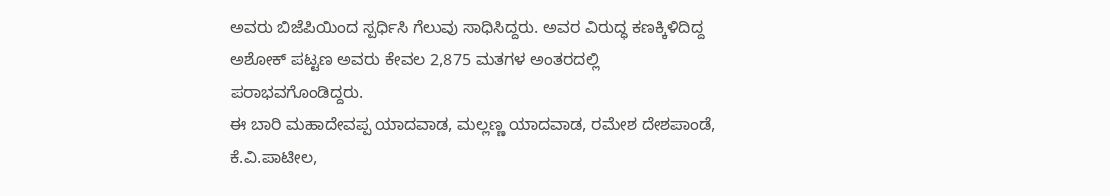ಅವರು ಬಿಜೆಪಿಯಿಂದ ಸ್ಪರ್ಧಿಸಿ ಗೆಲುವು ಸಾಧಿಸಿದ್ದರು. ಅವರ ವಿರುದ್ಧ ಕಣಕ್ಕಿಳಿದಿದ್ದ ಅಶೋಕ್ ಪಟ್ಟಣ ಅವರು ಕೇವಲ 2,875 ಮತಗಳ ಅಂತರದಲ್ಲಿ ಪರಾಭವಗೊಂಡಿದ್ದರು.
ಈ ಬಾರಿ ಮಹಾದೇವಪ್ಪ ಯಾದವಾಡ, ಮಲ್ಲಣ್ಣ ಯಾದವಾಡ, ರಮೇಶ ದೇಶಪಾಂಡೆ, ಕೆ.ವಿ.ಪಾಟೀಲ,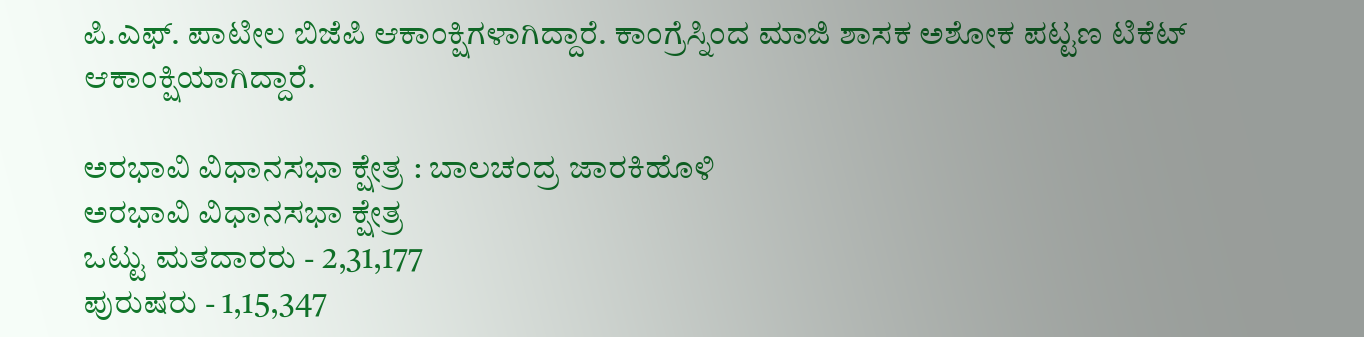ಪಿ.ಎಫ್. ಪಾಟೀಲ ಬಿಜೆಪಿ ಆಕಾಂಕ್ಷಿಗಳಾಗಿದ್ದಾರೆ. ಕಾಂಗ್ರೆಸ್ನಿಂದ ಮಾಜಿ ಶಾಸಕ ಅಶೋಕ ಪಟ್ಟಣ ಟಿಕೆಟ್ ಆಕಾಂಕ್ಷಿಯಾಗಿದ್ದಾರೆ.

ಅರಭಾವಿ ವಿಧಾನಸಭಾ ಕ್ಷೇತ್ರ : ಬಾಲಚಂದ್ರ ಜಾರಕಿಹೊಳಿ
ಅರಭಾವಿ ವಿಧಾನಸಭಾ ಕ್ಷೇತ್ರ
ಒಟ್ಟು ಮತದಾರರು - 2,31,177
ಪುರುಷರು - 1,15,347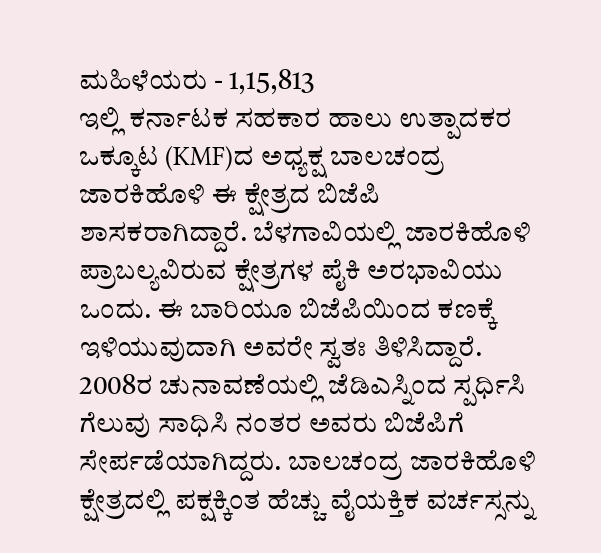ಮಹಿಳೆಯರು - 1,15,813
ಇಲ್ಲಿ ಕರ್ನಾಟಕ ಸಹಕಾರ ಹಾಲು ಉತ್ಪಾದಕರ ಒಕ್ಕೂಟ (KMF)ದ ಅಧ್ಯಕ್ಷ ಬಾಲಚಂದ್ರ ಜಾರಕಿಹೊಳಿ ಈ ಕ್ಷೇತ್ರದ ಬಿಜೆಪಿ ಶಾಸಕರಾಗಿದ್ದಾರೆ. ಬೆಳಗಾವಿಯಲ್ಲಿ ಜಾರಕಿಹೊಳಿ ಪ್ರಾಬಲ್ಯವಿರುವ ಕ್ಷೇತ್ರಗಳ ಪೈಕಿ ಅರಭಾವಿಯು ಒಂದು. ಈ ಬಾರಿಯೂ ಬಿಜೆಪಿಯಿಂದ ಕಣಕ್ಕೆ ಇಳಿಯುವುದಾಗಿ ಅವರೇ ಸ್ವತಃ ತಿಳಿಸಿದ್ದಾರೆ.
2008ರ ಚುನಾವಣೆಯಲ್ಲಿ ಜೆಡಿಎಸ್ನಿಂದ ಸ್ಪರ್ಧಿಸಿ ಗೆಲುವು ಸಾಧಿಸಿ ನಂತರ ಅವರು ಬಿಜೆಪಿಗೆ ಸೇರ್ಪಡೆಯಾಗಿದ್ದರು. ಬಾಲಚಂದ್ರ ಜಾರಕಿಹೊಳಿ ಕ್ಷೇತ್ರದಲ್ಲಿ ಪಕ್ಷಕ್ಕಿಂತ ಹೆಚ್ಚು ವೈಯಕ್ತಿಕ ವರ್ಚಸ್ಸನ್ನು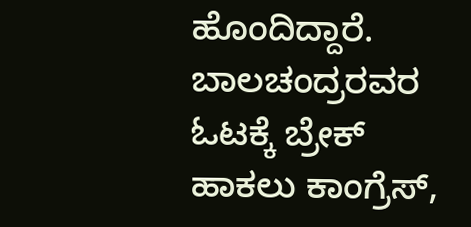ಹೊಂದಿದ್ದಾರೆ. ಬಾಲಚಂದ್ರರವರ ಓಟಕ್ಕೆ ಬ್ರೇಕ್ ಹಾಕಲು ಕಾಂಗ್ರೆಸ್,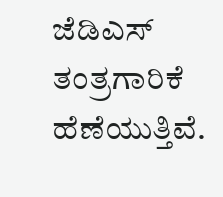ಜೆಡಿಎಸ್ ತಂತ್ರಗಾರಿಕೆ ಹೆಣೆಯುತ್ತಿವೆ.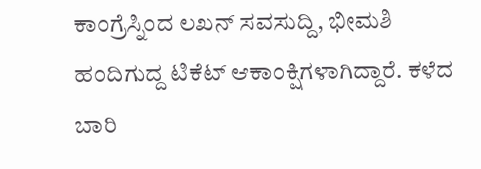ಕಾಂಗ್ರೆಸ್ನಿಂದ ಲಖನ್ ಸವಸುದ್ದಿ, ಭೀಮಶಿ ಹಂದಿಗುದ್ದ ಟಿಕೆಟ್ ಆಕಾಂಕ್ಷಿಗಳಾಗಿದ್ದಾರೆ. ಕಳೆದ ಬಾರಿ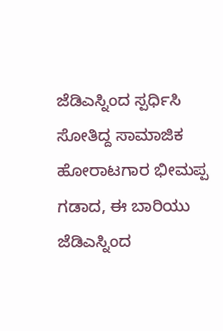ಜೆಡಿಎಸ್ನಿಂದ ಸ್ಪರ್ಧಿಸಿ ಸೋತಿದ್ದ ಸಾಮಾಜಿಕ ಹೋರಾಟಗಾರ ಭೀಮಪ್ಪ ಗಡಾದ, ಈ ಬಾರಿಯು ಜೆಡಿಎಸ್ನಿಂದ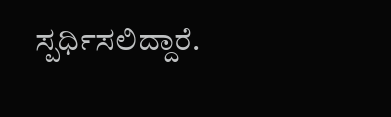ಸ್ಪರ್ಧಿಸಲಿದ್ದಾರೆ.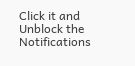Click it and Unblock the Notifications